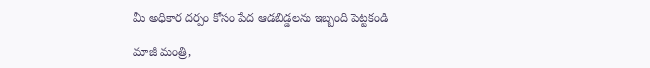మీ అధికార దర్పం కోసం పేద ఆడబిడ్డలను ఇబ్బంది పెట్టకండి

మాజీ మంత్రి,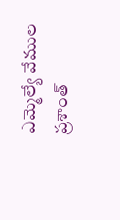ఎమ్మెల్యే వేముల ప్రశాంత్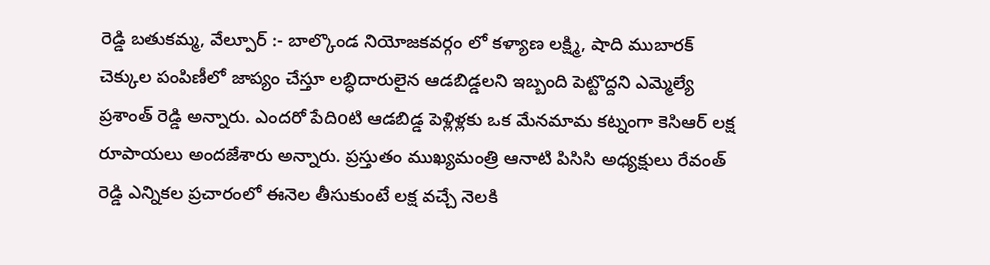రెడ్డి బతుకమ్మ, వేల్పూర్ :- బాల్కొండ నియోజకవర్గం లో కళ్యాణ లక్ష్మి, షాది ముబారక్ చెక్కుల పంపిణీలో జాప్యం చేస్తూ లబ్ధిదారులైన ఆడబిడ్డలని ఇబ్బంది పెట్టొద్దని ఎమ్మెల్యే ప్రశాంత్ రెడ్డి అన్నారు. ఎందరో పేదిoటి ఆడబిడ్డ పెళ్లిళ్లకు ఒక మేనమామ కట్నంగా కెసిఆర్ లక్ష రూపాయలు అందజేశారు అన్నారు. ప్రస్తుతం ముఖ్యమంత్రి ఆనాటి పిసిసి అధ్యక్షులు రేవంత్ రెడ్డి ఎన్నికల ప్రచారంలో ఈనెల తీసుకుంటే లక్ష వచ్చే నెలకి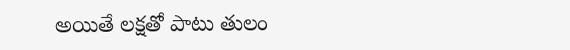అయితే లక్షతో పాటు తులం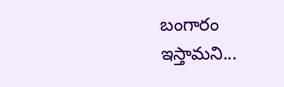బంగారం ఇస్తామని...